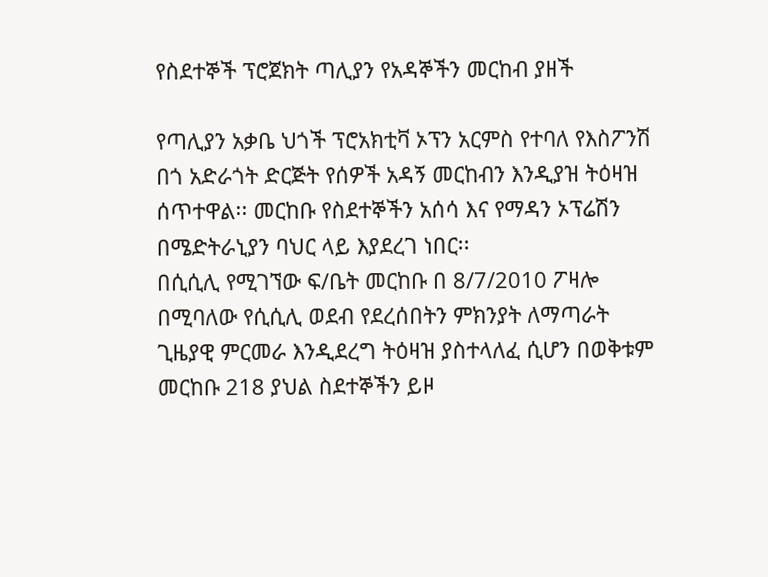የስደተኞች ፕሮጀክት ጣሊያን የአዳኞችን መርከብ ያዘች

የጣሊያን አቃቤ ህጎች ፕሮአክቲቫ ኦፕን አርምስ የተባለ የእስፖንሽ በጎ አድራጎት ድርጅት የሰዎች አዳኝ መርከብን እንዲያዝ ትዕዛዝ ሰጥተዋል፡፡ መርከቡ የስደተኞችን አሰሳ እና የማዳን ኦፕሬሽን በሜድትራኒያን ባህር ላይ እያደረገ ነበር፡፡
በሲሲሊ የሚገኘው ፍ/ቤት መርከቡ በ 8/7/2010 ፖዛሎ በሚባለው የሲሲሊ ወደብ የደረሰበትን ምክንያት ለማጣራት ጊዜያዊ ምርመራ እንዲደረግ ትዕዛዝ ያስተላለፈ ሲሆን በወቅቱም መርከቡ 218 ያህል ስደተኞችን ይዞ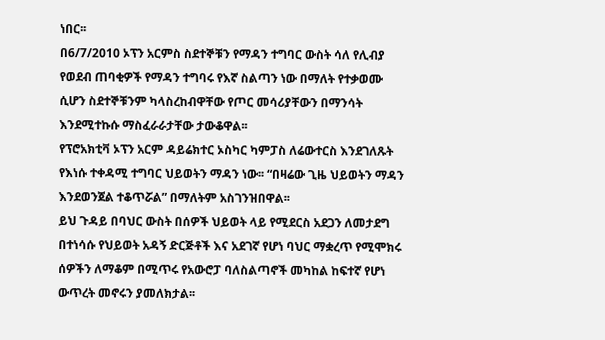ነበር፡፡
በ6/7/2010 ኦፕን አርምስ ስደተኞቹን የማዳን ተግባር ውስት ሳለ የሊብያ የወደብ ጠባቂዎች የማዳን ተግባሩ የእኛ ስልጣን ነው በማለት የተቃወሙ ሲሆን ስደተኞቹንም ካላስረከብዋቸው የጦር መሳሪያቸውን በማንሳት እንደሚተኩሱ ማስፈራራታቸው ታውቆዋል፡፡
የፕሮአክቲቫ ኦፕን አርም ዳይሬክተር ኦስካር ካምፓስ ለሬውተርስ እንደገለጹት የእነሱ ተቀዳሚ ተግባር ህይወትን ማዳን ነው፡፡ “በዛሬው ጊዜ ህይወትን ማዳን እንደወንጀል ተቆጥሯል” በማለትም አስገንዝበዋል፡፡
ይህ ጉዳይ በባህር ውስት በሰዎች ህይወት ላይ የሚደርስ አደጋን ለመታደግ በተነሳሱ የህይወት አዳኝ ድርጅቶች እና አደገኛ የሆነ ባህር ማቋረጥ የሚሞክሩ ሰዎችን ለማቆም በሚጥሩ የአውሮፓ ባለስልጣኖች መካከል ከፍተኛ የሆነ ውጥረት መኖሩን ያመለክታል፡፡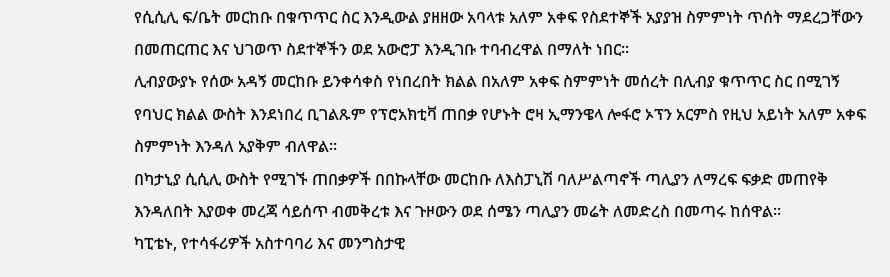የሲሲሊ ፍ/ቤት መርከቡ በቁጥጥር ስር እንዲውል ያዘዘው አባላቱ አለም አቀፍ የስደተኞች አያያዝ ስምምነት ጥሰት ማደረጋቸውን በመጠርጠር እና ህገወጥ ስደተኞችን ወደ አውሮፓ እንዲገቡ ተባብረዋል በማለት ነበር፡፡
ሊብያውያኑ የሰው አዳኝ መርከቡ ይንቀሳቀስ የነበረበት ክልል በአለም አቀፍ ስምምነት መሰረት በሊብያ ቁጥጥር ስር በሚገኝ የባህር ክልል ውስት እንደነበረ ቢገልጹም የፕሮአክቲቫ ጠበቃ የሆኑት ሮዛ ኢማንዌላ ሎፋሮ ኦፕን አርምስ የዚህ አይነት አለም አቀፍ ስምምነት እንዳለ አያቅም ብለዋል፡፡
በካታኒያ ሲሲሊ ውስት የሚገኙ ጠበቃዎች በበኩላቸው መርከቡ ለእስፓኒሽ ባለሥልጣኖች ጣሊያን ለማረፍ ፍቃድ መጠየቅ እንዳለበት እያወቀ መረጃ ሳይሰጥ ብመቅረቱ እና ጉዞውን ወደ ሰሜን ጣሊያን መሬት ለመድረስ በመጣሩ ከሰዋል፡፡
ካፒቴኑ, የተሳፋሪዎች አስተባባሪ እና መንግስታዊ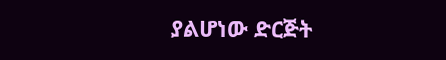ያልሆነው ድርጅት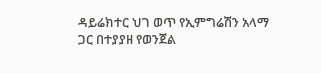ዳይሬክተር ህገ ወጥ የኢምግሬሽን አላማ ጋር በተያያዘ የወንጀል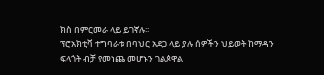ክስ በምርመራ ላይ ይገኛሉ፡፡
ፕሮአክቲቫ ተግባራቱ በባህር አደጋ ላይ ያሉ ሰዎችን ህይወት ከማዳን ፍላጎት ብቻ የመነጨ መሆኑን ገልጶዋል